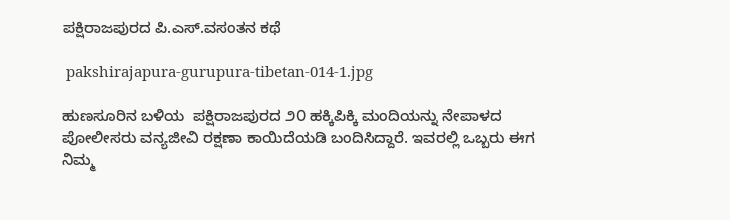ಪಕ್ಷಿರಾಜಪುರದ ಪಿ.ಎಸ್.ವಸಂತನ ಕಥೆ

 pakshirajapura-gurupura-tibetan-014-1.jpg

ಹುಣಸೂರಿನ ಬಳಿಯ  ಪಕ್ಷಿರಾಜಪುರದ ೨೦ ಹಕ್ಕಿಪಿಕ್ಕಿ ಮಂದಿಯನ್ನು ನೇಪಾಳದ ಪೋಲೀಸರು ವನ್ಯಜೀವಿ ರಕ್ಷಣಾ ಕಾಯಿದೆಯಡಿ ಬಂದಿಸಿದ್ದಾರೆ. ಇವರಲ್ಲಿ ಒಬ್ಬರು ಈಗ ನಿಮ್ಮ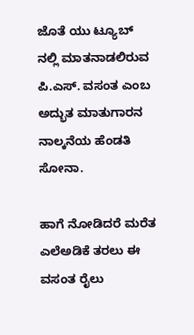ಜೊತೆ ಯು ಟ್ಯೂಬ್ ನಲ್ಲಿ ಮಾತನಾಡಲಿರುವ ಪಿ.ಎಸ್. ವಸಂತ ಎಂಬ ಅದ್ಭುತ ಮಾತುಗಾರನ ನಾಲ್ಕನೆಯ ಹೆಂಡತಿ ಸೋನಾ.

ಹಾಗೆ ನೋಡಿದರೆ ಮರೆತ ಎಲೆಅಡಿಕೆ ತರಲು ಈ ವಸಂತ ರೈಲು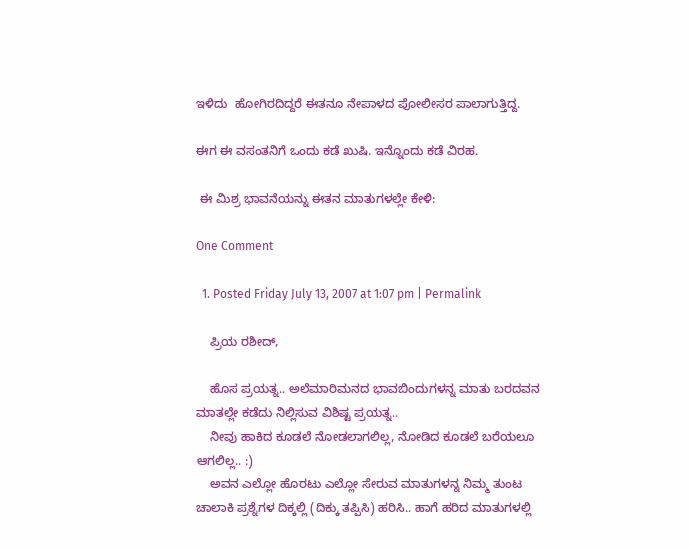ಇಳಿದು  ಹೋಗಿರದಿದ್ದರೆ ಈತನೂ ನೇಪಾಳದ ಪೋಲೀಸರ ಪಾಲಾಗುತ್ತಿದ್ದ.

ಈಗ ಈ ವಸಂತನಿಗೆ ಒಂದು ಕಡೆ ಖುಷಿ. ಇನ್ನೊಂದು ಕಡೆ ವಿರಹ.

 ಈ ಮಿಶ್ರ ಭಾವನೆಯನ್ನು ಈತನ ಮಾತುಗಳಲ್ಲೇ ಕೇಳಿ:

One Comment

  1. Posted Friday July 13, 2007 at 1:07 pm | Permalink

    ಪ್ರಿಯ ರಶೀದ್,

    ಹೊಸ ಪ್ರಯತ್ನ.. ಅಲೆಮಾರಿಮನದ ಭಾವಬಿಂದುಗಳನ್ನ ಮಾತು ಬರದವನ ಮಾತಲ್ಲೇ ಕಡೆದು ನಿಲ್ಲಿಸುವ ವಿಶಿಷ್ಟ ಪ್ರಯತ್ನ..
    ನೀವು ಹಾಕಿದ ಕೂಡಲೆ ನೋಡಲಾಗಲಿಲ್ಲ, ನೋಡಿದ ಕೂಡಲೆ ಬರೆಯಲೂ ಆಗಲಿಲ್ಲ.. :)
    ಅವನ ಎಲ್ಲೋ ಹೊರಟು ಎಲ್ಲೋ ಸೇರುವ ಮಾತುಗಳನ್ನ ನಿಮ್ಮ ತುಂಟ ಚಾಲಾಕಿ ಪ್ರಶ್ನೆಗಳ ದಿಕ್ಕಲ್ಲಿ (ದಿಕ್ಕು ತಪ್ಪಿಸಿ) ಹರಿಸಿ.. ಹಾಗೆ ಹರಿದ ಮಾತುಗಳಲ್ಲಿ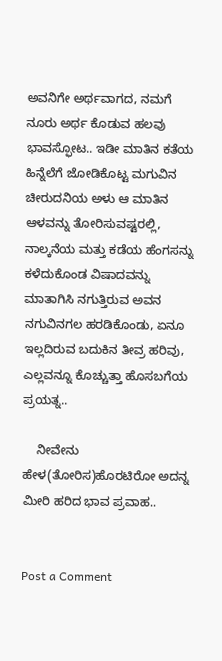ಅವನಿಗೇ ಅರ್ಥವಾಗದ, ನಮಗೆ ನೂರು ಅರ್ಥ ಕೊಡುವ ಹಲವು ಭಾವಸ್ಫೋಟ.. ಇಡೀ ಮಾತಿನ ಕತೆಯ ಹಿನ್ನೆಲೆಗೆ ಜೋಡಿಕೊಟ್ಟ ಮಗುವಿನ ಚೀರುದನಿಯ ಅಳು ಆ ಮಾತಿನ ಆಳವನ್ನು ತೋರಿಸುವಷ್ಟರಲ್ಲಿ, ನಾಲ್ಕನೆಯ ಮತ್ತು ಕಡೆಯ ಹೆಂಗಸನ್ನು ಕಳೆದುಕೊಂಡ ವಿಷಾದವನ್ನು ಮಾತಾಗಿಸಿ ನಗುತ್ತಿರುವ ಅವನ ನಗುವಿನಗಲ ಹರಡಿಕೊಂಡು, ಏನೂ ಇಲ್ಲದಿರುವ ಬದುಕಿನ ತೀವ್ರ ಹರಿವು, ಎಲ್ಲವನ್ನೂ ಕೊಚ್ಚುತ್ತಾ ಹೊಸಬಗೆಯ ಪ್ರಯತ್ನ..

    ನೀವೇನು ಹೇಳ(ತೋರಿಸ)ಹೊರಟಿರೋ ಅದನ್ನ ಮೀರಿ ಹರಿದ ಭಾವ ಪ್ರವಾಹ..


Post a Comment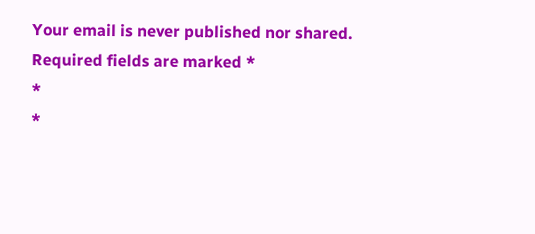Your email is never published nor shared. Required fields are marked *
*
*